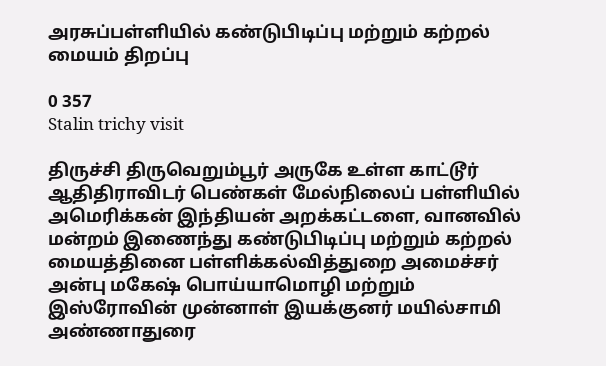அரசுப்பள்ளியில் கண்டுபிடிப்பு மற்றும் கற்றல் மையம் திறப்பு

0 357
Stalin trichy visit

திருச்சி திருவெறும்பூர் அருகே உள்ள காட்டூர் ஆதிதிராவிடர் பெண்கள் மேல்நிலைப் பள்ளியில் அமெரிக்கன் இந்தியன் அறக்கட்டளை, வானவில் மன்றம் இணைந்து கண்டுபிடிப்பு மற்றும் கற்றல் மையத்தினை பள்ளிக்கல்வித்துறை அமைச்சர் அன்பு மகேஷ் பொய்யாமொழி மற்றும் இஸ்ரோவின் முன்னாள் இயக்குனர் மயில்சாமி அண்ணாதுரை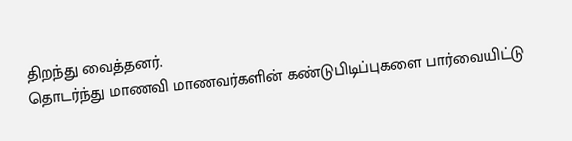திறந்து வைத்தனர்.
தொடர்ந்து மாணவி மாணவர்களின் கண்டுபிடிப்புகளை பார்வையிட்டு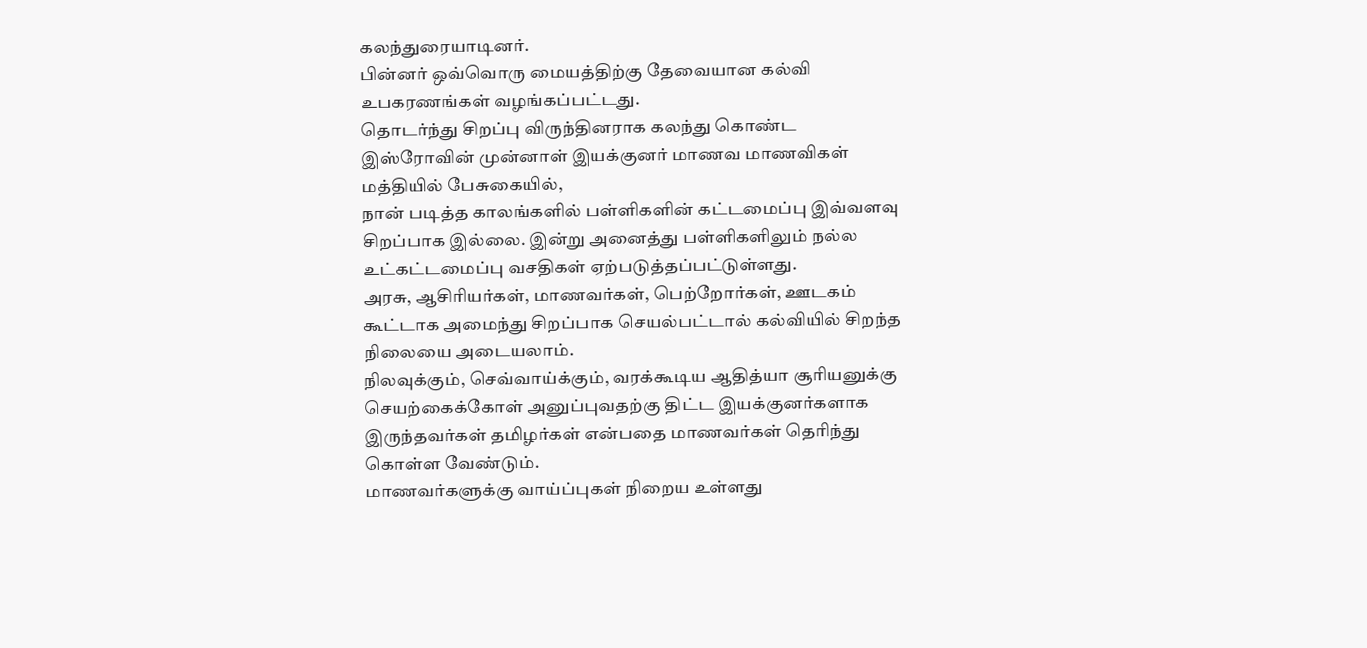கலந்துரையாடினர்.
பின்னர் ஒவ்வொரு மையத்திற்கு தேவையான கல்வி உபகரணங்கள் வழங்கப்பட்டது.
தொடர்ந்து சிறப்பு விருந்தினராக கலந்து கொண்ட இஸ்ரோவின் முன்னாள் இயக்குனர் மாணவ மாணவிகள் மத்தியில் பேசுகையில்,
நான் படித்த காலங்களில் பள்ளிகளின் கட்டமைப்பு இவ்வளவு சிறப்பாக இல்லை. இன்று அனைத்து பள்ளிகளிலும் நல்ல உட்கட்டமைப்பு வசதிகள் ஏற்படுத்தப்பட்டுள்ளது.
அரசு, ஆசிரியர்கள், மாணவர்கள், பெற்றோர்கள், ஊடகம் கூட்டாக அமைந்து சிறப்பாக செயல்பட்டால் கல்வியில் சிறந்த நிலையை அடையலாம்.
நிலவுக்கும், செவ்வாய்க்கும், வரக்கூடிய ஆதித்யா சூரியனுக்கு செயற்கைக்கோள் அனுப்புவதற்கு திட்ட இயக்குனர்களாக இருந்தவர்கள் தமிழர்கள் என்பதை மாணவர்கள் தெரிந்து கொள்ள வேண்டும்.
மாணவர்களுக்கு வாய்ப்புகள் நிறைய உள்ளது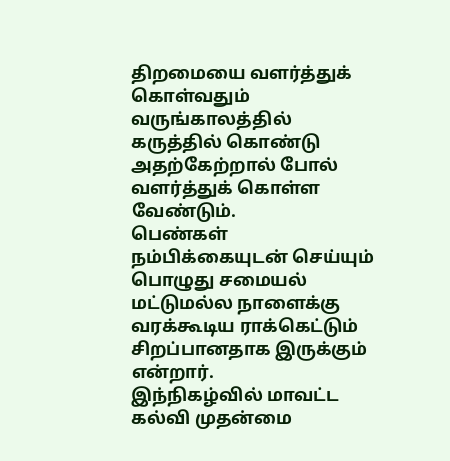திறமையை வளர்த்துக் கொள்வதும் வருங்காலத்தில் கருத்தில் கொண்டு அதற்கேற்றால் போல் வளர்த்துக் கொள்ள வேண்டும்.
பெண்கள் நம்பிக்கையுடன் செய்யும் பொழுது சமையல் மட்டுமல்ல நாளைக்கு வரக்கூடிய ராக்கெட்டும் சிறப்பானதாக இருக்கும் என்றார்.
இந்நிகழ்வில் மாவட்ட கல்வி முதன்மை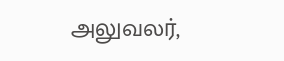அலுவலர்,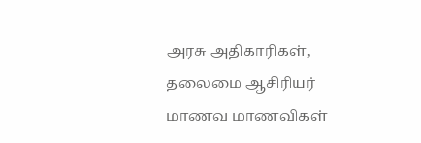அரசு அதிகாரிகள், தலைமை ஆசிரியர் மாணவ மாணவிகள்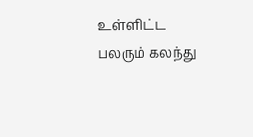உள்ளிட்ட பலரும் கலந்து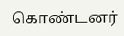கொண்டனர்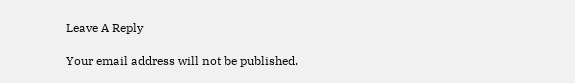Leave A Reply

Your email address will not be published.